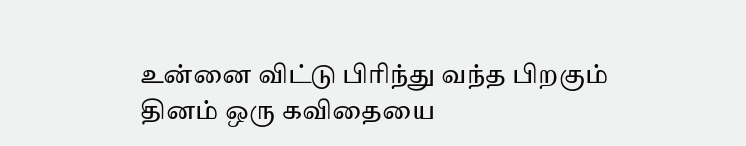உன்னை விட்டு பிரிந்து வந்த பிறகும்
தினம் ஒரு கவிதையை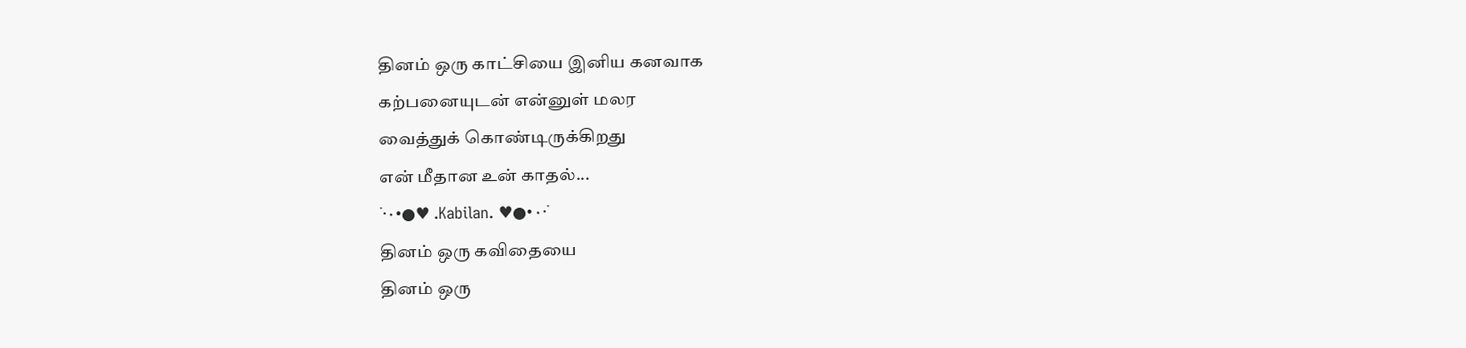தினம் ஒரு காட்சியை இனிய கனவாக
கற்பனையுடன் என்னுள் மலர
வைத்துக் கொண்டிருக்கிறது
என் மீதான உன் காதல்...
˙·٠•●♥ .Kabilan. ♥●•٠·˙
தினம் ஒரு கவிதையை
தினம் ஒரு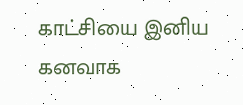காட்சியை இனிய கனவாக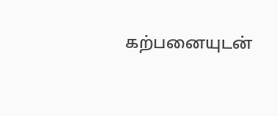கற்பனையுடன்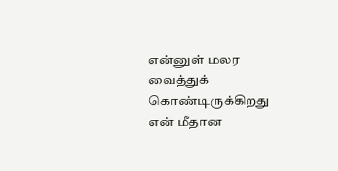என்னுள் மலர
வைத்துக் கொண்டிருக்கிறது
என் மீதான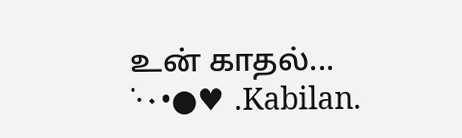உன் காதல்...
˙·٠•●♥ .Kabilan.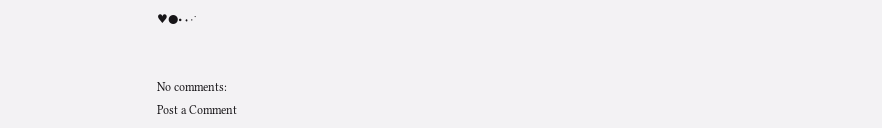♥●•٠·˙


No comments:
Post a Comment